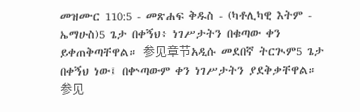መዝሙር 110:5 - መጽሐፍ ቅዱስ - (ካቶሊካዊ እትም - ኤማሁስ)5 ጌታ በቀኝህ፥ ነገሥታትን በቁጣው ቀን ይቀጠቅጣቸዋል። 参见章节አዲሱ መደበኛ ትርጒም5 ጌታ በቀኝህ ነው፤ በቍጣውም ቀን ነገሥታትን ያደቅቃቸዋል። 参见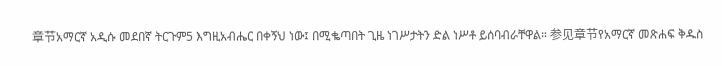章节አማርኛ አዲሱ መደበኛ ትርጉም5 እግዚአብሔር በቀኝህ ነው፤ በሚቈጣበት ጊዜ ነገሥታትን ድል ነሥቶ ይሰባብራቸዋል። 参见章节የአማርኛ መጽሐፍ ቅዱስ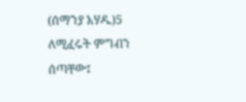(ሰማንያ አሃዱ)5 ለሚፈሩት ምግብን ሰጣቸው፤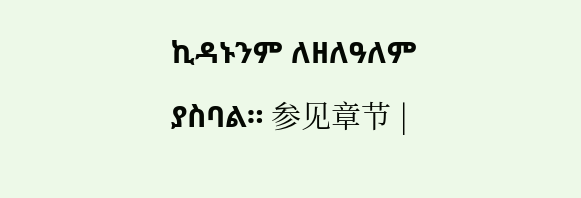ኪዳኑንም ለዘለዓለም ያስባል። 参见章节 |